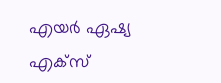എയർ ഏഷ്യ എക്സ്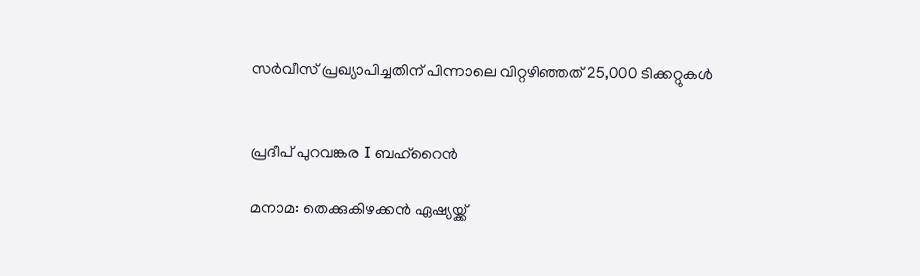സർവീസ് പ്രഖ്യാപിച്ചതിന് പിന്നാലെ വിറ്റഴിഞ്ഞത് 25,000 ടിക്കറ്റുകൾ


പ്രദീപ് പുറവങ്കര I ബഹ്റൈൻ

മനാമ: തെക്കുകിഴക്കൻ ഏഷ്യയ്ക്ക്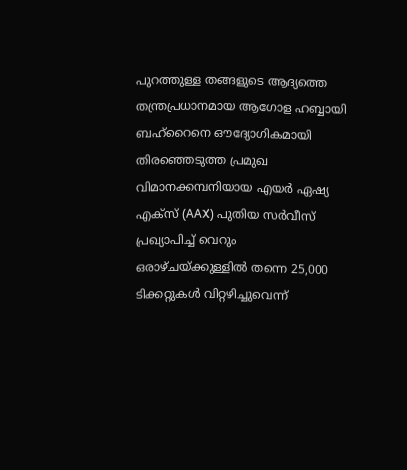പുറത്തുള്ള തങ്ങളുടെ ആദ്യത്തെ തന്ത്രപ്രധാനമായ ആഗോള ഹബ്ബായി ബഹ്റൈനെ ഔദ്യോഗികമായി തിരഞ്ഞെടുത്ത പ്രമുഖ വിമാനക്കമ്പനിയായ എയർ ഏഷ്യ എക്സ് (AAX) പുതിയ സർവീസ് പ്രഖ്യാപിച്ച് വെറും ഒരാഴ്ചയ്ക്കുള്ളിൽ തന്നെ 25,000 ടിക്കറ്റുകൾ വിറ്റഴിച്ചുവെന്ന്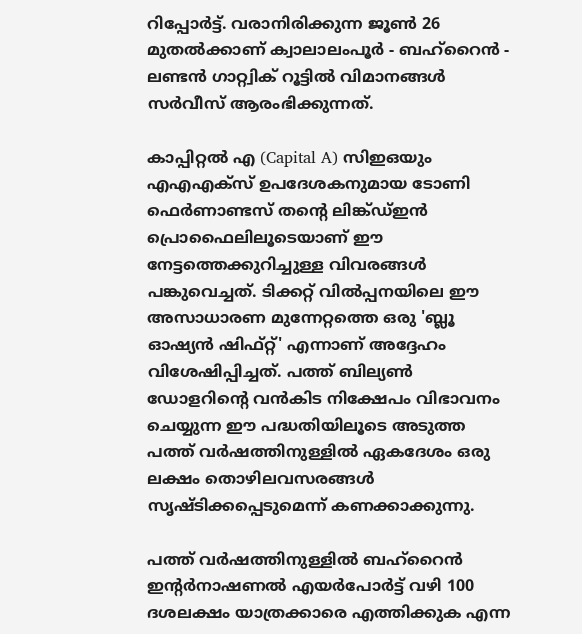റിപ്പോർട്ട്. വരാനിരിക്കുന്ന ജൂൺ 26 മുതൽക്കാണ് ക്വാലാലംപൂർ - ബഹ്റൈൻ - ലണ്ടൻ ഗാറ്റ്വിക് റൂട്ടിൽ വിമാനങ്ങൾ സർവീസ് ആരംഭിക്കുന്നത്.

കാപ്പിറ്റൽ എ (Capital A) സിഇഒയും എഎഎക്സ് ഉപദേശകനുമായ ടോണി ഫെർണാണ്ടസ് തന്റെ ലിങ്ക്ഡ്ഇൻ പ്രൊഫൈലിലൂടെയാണ് ഈ നേട്ടത്തെക്കുറിച്ചുള്ള വിവരങ്ങൾ പങ്കുവെച്ചത്. ടിക്കറ്റ് വിൽപ്പനയിലെ ഈ അസാധാരണ മുന്നേറ്റത്തെ ഒരു 'ബ്ലൂ ഓഷ്യൻ ഷിഫ്റ്റ്' എന്നാണ് അദ്ദേഹം വിശേഷിപ്പിച്ചത്. പത്ത് ബില്യൺ ഡോളറിന്റെ വൻകിട നിക്ഷേപം വിഭാവനം ചെയ്യുന്ന ഈ പദ്ധതിയിലൂടെ അടുത്ത പത്ത് വർഷത്തിനുള്ളിൽ ഏകദേശം ഒരു ലക്ഷം തൊഴിലവസരങ്ങൾ സൃഷ്ടിക്കപ്പെടുമെന്ന് കണക്കാക്കുന്നു.

പത്ത് വർഷത്തിനുള്ളിൽ ബഹ്റൈൻ ഇന്റർനാഷണൽ എയർപോർട്ട് വഴി 100 ദശലക്ഷം യാത്രക്കാരെ എത്തിക്കുക എന്ന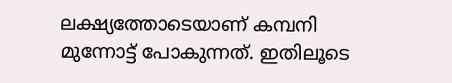ലക്ഷ്യത്തോടെയാണ് കമ്പനി മുന്നോട്ട് പോകുന്നത്. ഇതിലൂടെ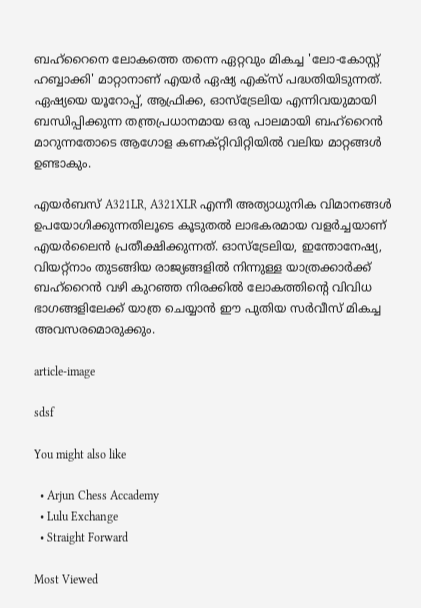ബഹ്റൈനെ ലോകത്തെ തന്നെ ഏറ്റവും മികച്ച 'ലോ-കോസ്റ്റ് ഹബ്ബാക്കി' മാറ്റാനാണ് എയർ ഏഷ്യ എക്സ് പദ്ധതിയിടുന്നത്. ഏഷ്യയെ യൂറോപ്പ്, ആഫ്രിക്ക, ഓസ്‌ട്രേലിയ എന്നിവയുമായി ബന്ധിപ്പിക്കുന്ന തന്ത്രപ്രധാനമായ ഒരു പാലമായി ബഹ്റൈൻ മാറുന്നതോടെ ആഗോള കണക്റ്റിവിറ്റിയിൽ വലിയ മാറ്റങ്ങൾ ഉണ്ടാകും.

എയർബസ് A321LR, A321XLR എന്നീ അത്യാധുനിക വിമാനങ്ങൾ ഉപയോഗിക്കുന്നതിലൂടെ കൂടുതൽ ലാഭകരമായ വളർച്ചയാണ് എയർലൈൻ പ്രതീക്ഷിക്കുന്നത്. ഓസ്‌ട്രേലിയ, ഇന്തോനേഷ്യ, വിയറ്റ്‌നാം തുടങ്ങിയ രാജ്യങ്ങളിൽ നിന്നുള്ള യാത്രക്കാർക്ക് ബഹ്റൈൻ വഴി കുറഞ്ഞ നിരക്കിൽ ലോകത്തിന്റെ വിവിധ ഭാഗങ്ങളിലേക്ക് യാത്ര ചെയ്യാൻ ഈ പുതിയ സർവീസ് മികച്ച അവസരമൊരുക്കും.

article-image

sdsf

You might also like

  • Arjun Chess Accademy
  • Lulu Exchange
  • Straight Forward

Most Viewed